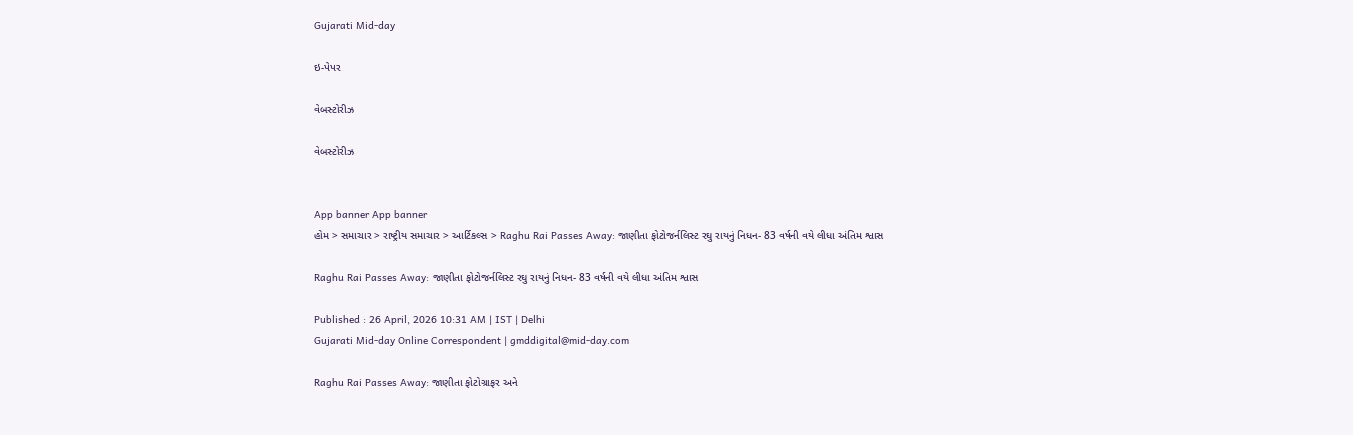Gujarati Mid-day

ઇ-પેપર

વેબસ્ટોરીઝ

વેબસ્ટોરીઝ


App banner App banner
હોમ > સમાચાર > રાષ્ટ્રીય સમાચાર > આર્ટિકલ્સ > Raghu Rai Passes Away: જાણીતા ફોટોજર્નલિસ્ટ રઘુ રાયનું નિધન- 83 વર્ષની વયે લીધા અંતિમ શ્વાસ

Raghu Rai Passes Away: જાણીતા ફોટોજર્નલિસ્ટ રઘુ રાયનું નિધન- 83 વર્ષની વયે લીધા અંતિમ શ્વાસ

Published : 26 April, 2026 10:31 AM | IST | Delhi
Gujarati Mid-day Online Correspondent | gmddigital@mid-day.com

Raghu Rai Passes Away: જાણીતા ફોટોગ્રાફર અને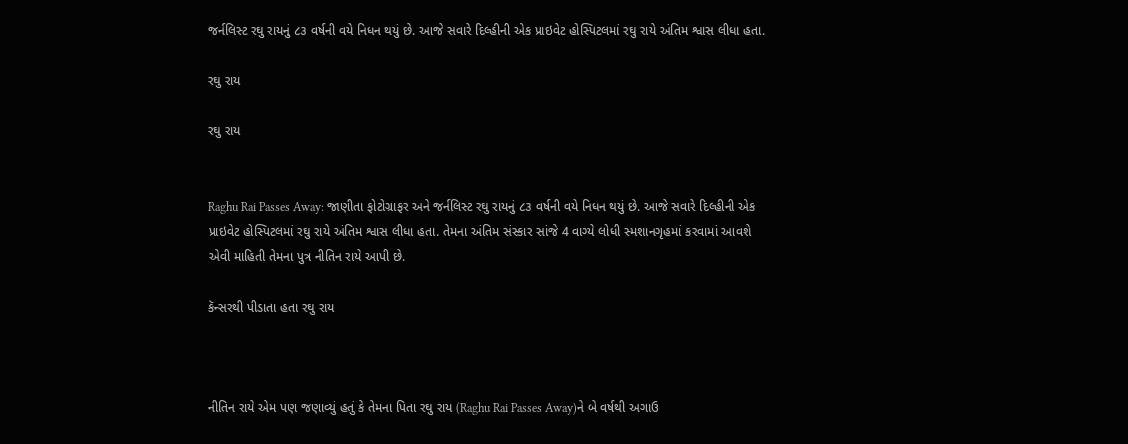જર્નલિસ્ટ રઘુ રાયનું ૮૩ વર્ષની વયે નિધન થયું છે. આજે સવારે દિલ્હીની એક પ્રાઇવેટ હોસ્પિટલમાં રઘુ રાયે અંતિમ શ્વાસ લીધા હતા.

રઘુ રાય

રઘુ રાય


Raghu Rai Passes Away: જાણીતા ફોટોગ્રાફર અને જર્નલિસ્ટ રઘુ રાયનું ૮૩ વર્ષની વયે નિધન થયું છે. આજે સવારે દિલ્હીની એક પ્રાઇવેટ હોસ્પિટલમાં રઘુ રાયે અંતિમ શ્વાસ લીધા હતા. તેમના અંતિમ સંસ્કાર સાંજે 4 વાગ્યે લોધી સ્મશાનગૃહમાં કરવામાં આવશે એવી માહિતી તેમના પુત્ર નીતિન રાયે આપી છે.

કૅન્સરથી પીડાતા હતા રઘુ રાય



નીતિન રાયે એમ પણ જણાવ્યું હતું કે તેમના પિતા રઘુ રાય (Raghu Rai Passes Away)ને બે વર્ષથી અગાઉ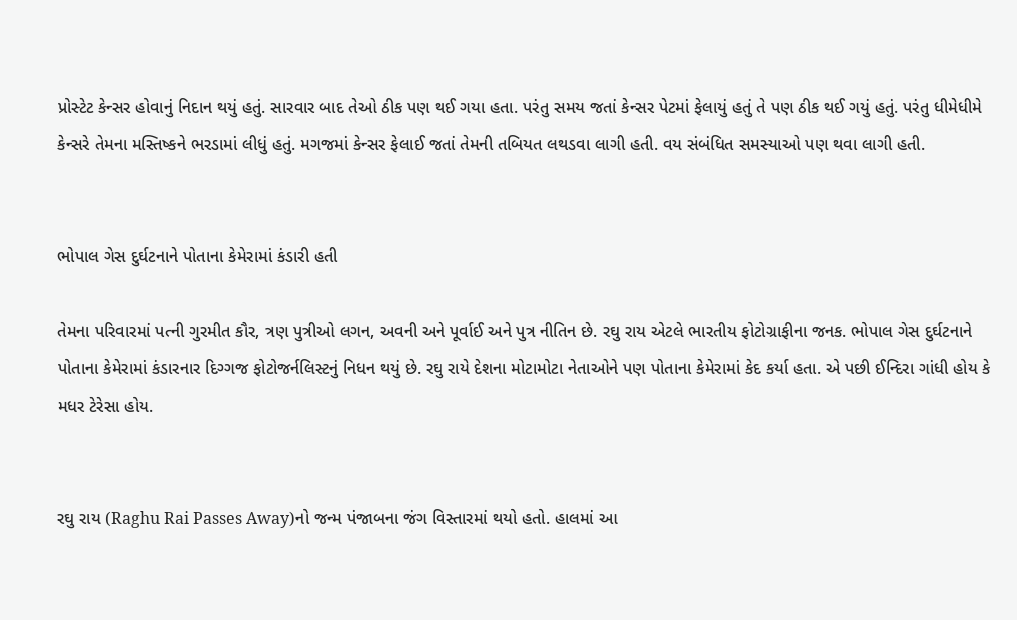પ્રોસ્ટેટ કેન્સર હોવાનું નિદાન થયું હતું. સારવાર બાદ તેઓ ઠીક પણ થઈ ગયા હતા. પરંતુ સમય જતાં કેન્સર પેટમાં ફેલાયું હતું તે પણ ઠીક થઈ ગયું હતું. પરંતુ ધીમેધીમે કેન્સરે તેમના મસ્તિષ્કને ભરડામાં લીધું હતું. મગજમાં કેન્સર ફેલાઈ જતાં તેમની તબિયત લથડવા લાગી હતી. વય સંબંધિત સમસ્યાઓ પણ થવા લાગી હતી.


ભોપાલ ગેસ દુર્ઘટનાને પોતાના કેમેરામાં કંડારી હતી

તેમના પરિવારમાં પત્ની ગુરમીત કૌર, ત્રણ પુત્રીઓ લગન, અવની અને પૂર્વાઈ અને પુત્ર નીતિન છે. રઘુ રાય એટલે ભારતીય ફોટોગ્રાફીના જનક. ભોપાલ ગેસ દુર્ઘટનાને પોતાના કેમેરામાં કંડારનાર દિગ્ગજ ફોટોજર્નલિસ્ટનું નિધન થયું છે. રઘુ રાયે દેશના મોટામોટા નેતાઓને પણ પોતાના કેમેરામાં કેદ કર્યા હતા. એ પછી ઈન્દિરા ગાંધી હોય કે મધર ટેરેસા હોય.


રઘુ રાય (Raghu Rai Passes Away)નો જન્મ પંજાબના જંગ વિસ્તારમાં થયો હતો. હાલમાં આ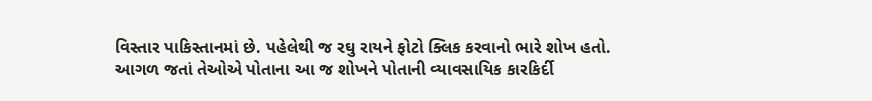વિસ્તાર પાકિસ્તાનમાં છે. પહેલેથી જ રઘુ રાયને ફોટો ક્લિક કરવાનો ભારે શોખ હતો. આગળ જતાં તેઓએ પોતાના આ જ શોખને પોતાની વ્યાવસાયિક કારકિર્દી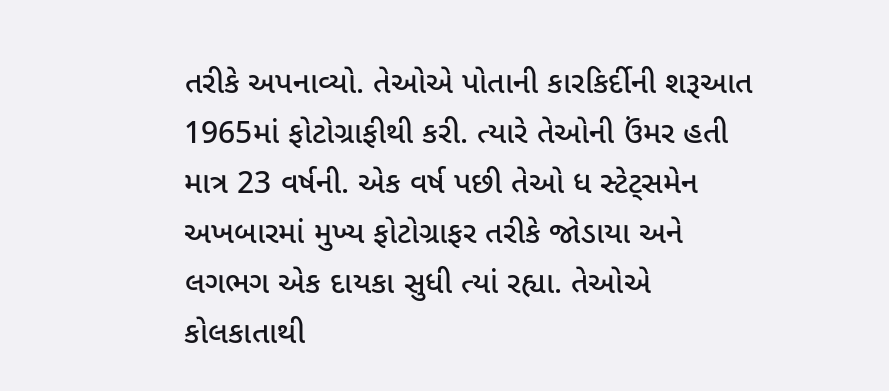તરીકે અપનાવ્યો. તેઓએ પોતાની કારકિર્દીની શરૂઆત 1965માં ફોટોગ્રાફીથી કરી. ત્યારે તેઓની ઉંમર હતી માત્ર 23 વર્ષની. એક વર્ષ પછી તેઓ ધ સ્ટેટ્સમેન અખબારમાં મુખ્ય ફોટોગ્રાફર તરીકે જોડાયા અને લગભગ એક દાયકા સુધી ત્યાં રહ્યા. તેઓએ કોલકાતાથી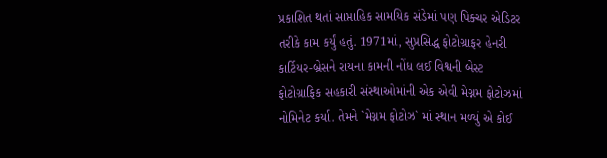પ્રકાશિત થતાં સાપ્તાહિક સામયિક સંડેમાં પણ પિક્ચર એડિટર તરીકે કામ કર્યું હતું. 1971માં, સુપ્રસિદ્ધ ફોટોગ્રાફર હેનરી કાર્ટિયર-બ્રેસને રાયના કામની નોંધ લઈ વિશ્વની બેસ્ટ ફોટોગ્રાફિક સહકારી સંસ્થાઓમાંની એક એવી મેગ્નમ ફોટોઝમાં નોમિનેટ કર્યા. તેમને `મેગ્નમ ફોટોઝ` માં સ્થાન મળ્યું એ કોઈ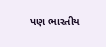પણ ભારતીય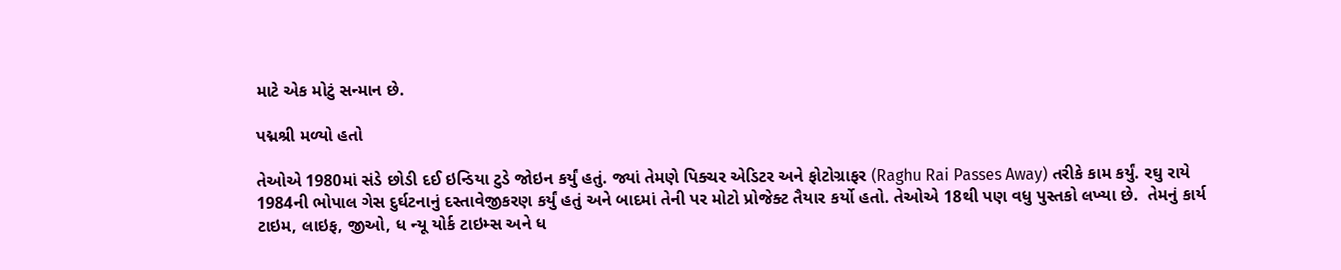માટે એક મોટું સન્માન છે.

પદ્મશ્રી મળ્યો હતો

તેઓએ 1980માં સંડે છોડી દઈ ઇન્ડિયા ટુડે જોઇન કર્યું હતું. જ્યાં તેમણે પિક્ચર એડિટર અને ફોટોગ્રાફર (Raghu Rai Passes Away) તરીકે કામ કર્યું. રઘુ રાયે 1984ની ભોપાલ ગેસ દુર્ઘટનાનું દસ્તાવેજીકરણ કર્યું હતું અને બાદમાં તેની પર મોટો પ્રોજેક્ટ તૈયાર કર્યો હતો. તેઓએ 18થી પણ વધુ પુસ્તકો લખ્યા છે.  તેમનું કાર્ય ટાઇમ, લાઇફ, જીઓ, ધ ન્યૂ યોર્ક ટાઇમ્સ અને ધ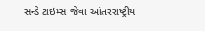સન્ડે ટાઇમ્સ જેવા આંતરરાષ્ટ્રીય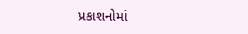પ્રકાશનોમાં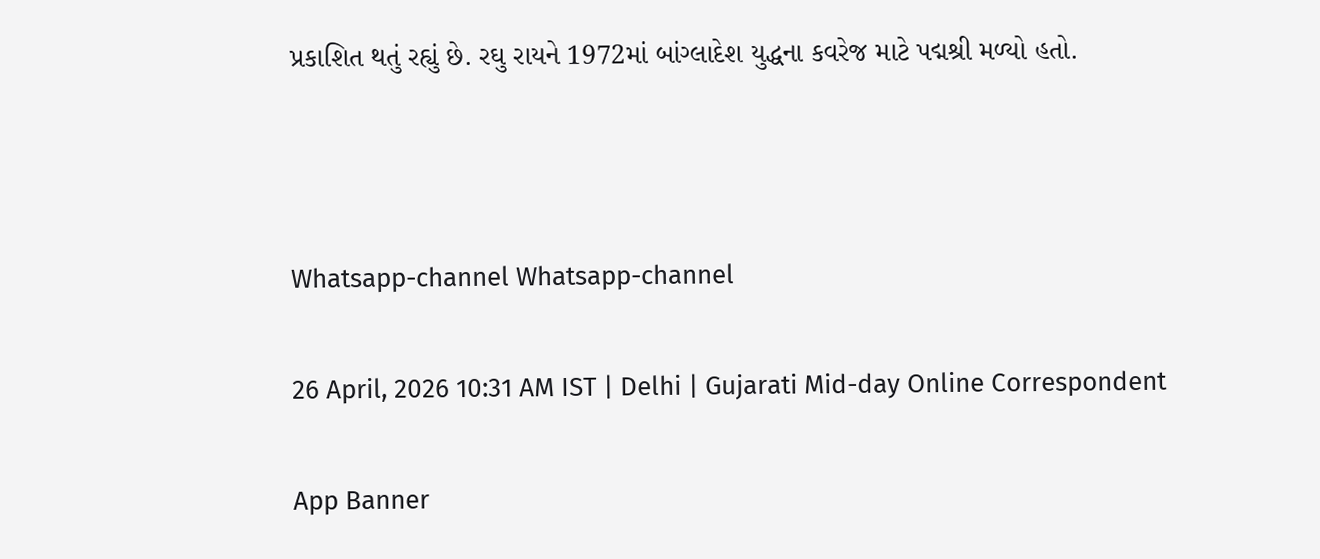પ્રકાશિત થતું રહ્યું છે. રઘુ રાયને 1972માં બાંગ્લાદેશ યુદ્ધના કવરેજ માટે પદ્મશ્રી મળ્યો હતો.



Whatsapp-channel Whatsapp-channel

26 April, 2026 10:31 AM IST | Delhi | Gujarati Mid-day Online Correspondent

App Banner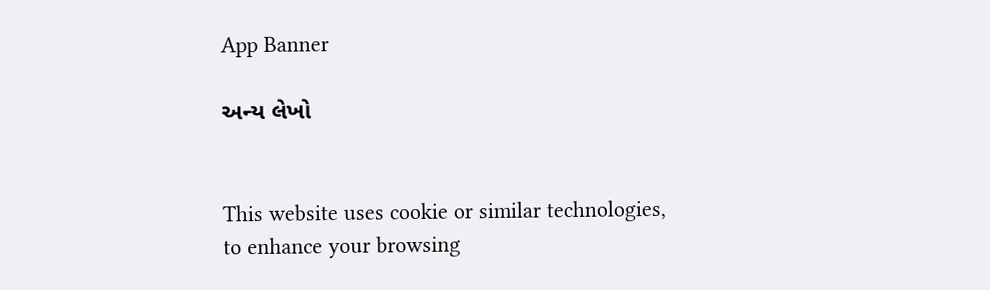App Banner

અન્ય લેખો


This website uses cookie or similar technologies, to enhance your browsing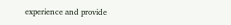experience and provide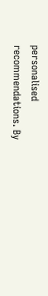personalised recommendations. By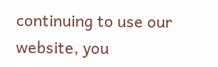continuing to use our website, you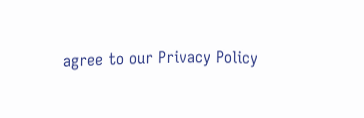agree to our Privacy Policy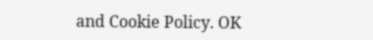and Cookie Policy. OK